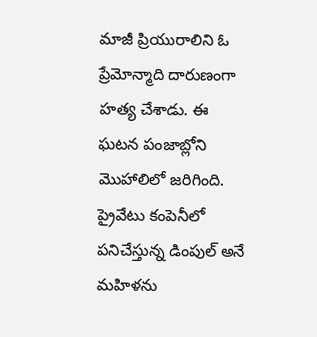మాజీ ప్రియురాలిని ఓ ప్రేమోన్మాది దారుణంగా హత్య చేశాడు. ఈ ఘటన పంజాబ్లోని మొహాలిలో జరిగింది. ప్రైవేటు కంపెనీలో పనిచేస్తున్న డింపుల్ అనే మహిళను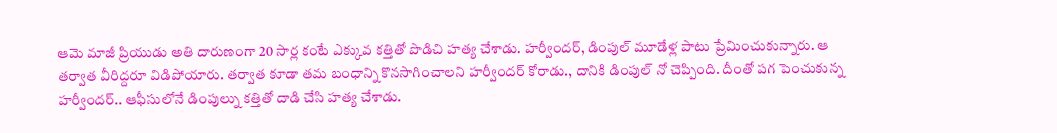ఆమె మాజీ ప్రియుడు అతి దారుణంగా 20 సార్ల కంటే ఎక్కువ కత్తితో పొడిచి హత్య చేశాడు. హర్వీందర్, డింపుల్ మూడేళ్ల పాటు ప్రేమించుకున్నారు. ఆ తర్వాత వీరిద్దరూ విడిపోయారు. తర్వాత కూడా తమ బంధాన్ని కొనసాగించాలని హర్వీందర్ కోరాడు., దానికి డింపుల్ నో చెప్పింది. దీంతో పగ పెంచుకున్న హర్వీందర్.. ఆఫీసులోనే డింపుల్ను కత్తితో దాడి చేసి హత్య చేశాడు.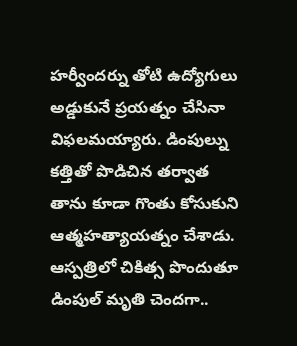హర్వీందర్ను తోటి ఉద్యోగులు అడ్డుకునే ప్రయత్నం చేసినా విఫలమయ్యారు. డింపుల్ను కత్తితో పొడిచిన తర్వాత తాను కూడా గొంతు కోసుకుని ఆత్మహత్యాయత్నం చేశాడు. ఆస్పత్రిలో చికిత్స పొందుతూ డింపుల్ మృతి చెందగా..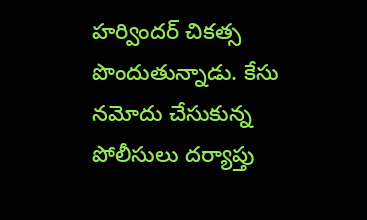హర్విందర్ చికత్స పొందుతున్నాడు. కేసు నమోదు చేసుకున్న పోలీసులు దర్యాప్తు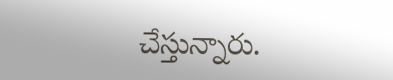చేస్తున్నారు.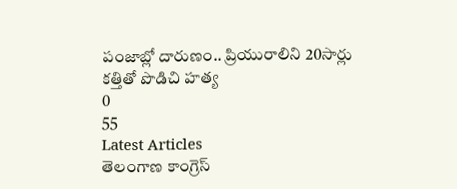పంజాబ్లో దారుణం.. ప్రియురాలిని 20సార్లు కత్తితో పొడిచి హత్య
0
55
Latest Articles
తెలంగాణ కాంగ్రెస్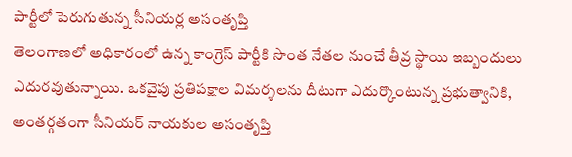పార్టీలో పెరుగుతున్న సీనియర్ల అసంతృప్తి
తెలంగాణలో అధికారంలో ఉన్న కాంగ్రెస్ పార్టీకి సొంత నేతల నుంచే తీవ్ర స్థాయి ఇబ్బందులు ఎదురవుతున్నాయి. ఒకవైపు ప్రతిపక్షాల విమర్శలను దీటుగా ఎదుర్కొంటున్న ప్రభుత్వానికి, అంతర్గతంగా సీనియర్ నాయకుల అసంతృప్తి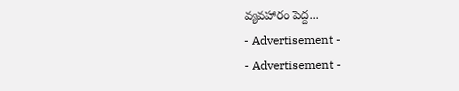వ్యవహారం పెద్ద...
- Advertisement -
- Advertisement -